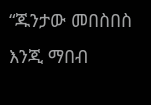“ጁንታው መበስበስ እንጂ ማበብ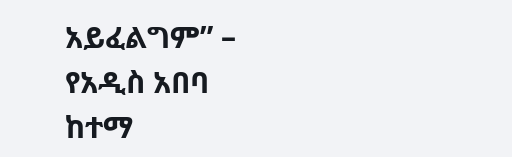አይፈልግም” – የአዲስ አበባ ከተማ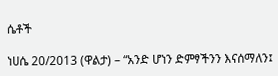ሴቶች

ነሀሴ 20/2013 (ዋልታ) – “አንድ ሆነን ድምፃችንን እናሰማለን፤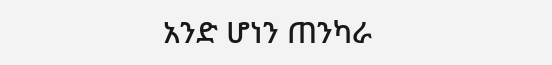አንድ ሆነን ጠንካራ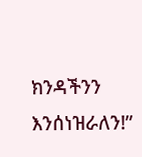ክንዳችንን እንሰነዝራለን!”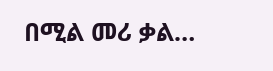በሚል መሪ ቃል…